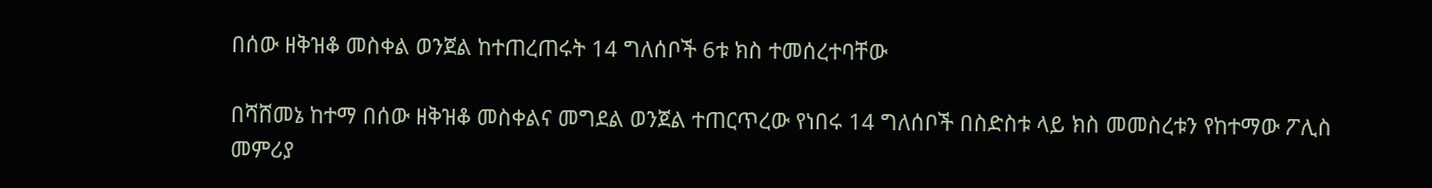በሰው ዘቅዝቆ መስቀል ወንጀል ከተጠረጠሩት 14 ግለሰቦች 6ቱ ክስ ተመሰረተባቸው

በሻሸመኔ ከተማ በሰው ዘቅዝቆ መስቀልና መግደል ወንጀል ተጠርጥረው የነበሩ 14 ግለሰቦች በስድስቱ ላይ ክስ መመስረቱን የከተማው ፖሊስ መምሪያ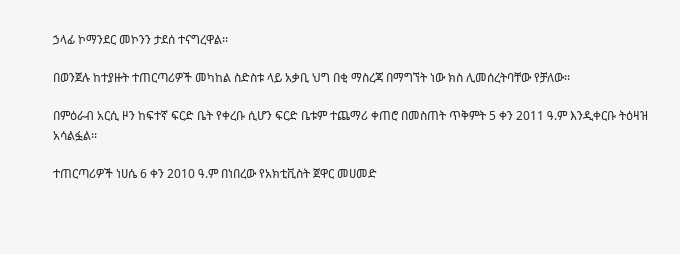ኃላፊ ኮማንደር መኮንን ታደሰ ተናግረዋል፡፡

በወንጀሉ ከተያዙት ተጠርጣሪዎች መካከል ስድስቱ ላይ አቃቢ ህግ በቂ ማስረጃ በማግኘት ነው ክስ ሊመሰረትባቸው የቻለው፡፡

በምዕራብ አርሲ ዞን ከፍተኛ ፍርድ ቤት የቀረቡ ሲሆን ፍርድ ቤቱም ተጨማሪ ቀጠሮ በመስጠት ጥቅምት 5 ቀን 2011 ዓ.ም እንዲቀርቡ ትዕዛዝ አሳልፏል፡፡

ተጠርጣሪዎች ነሀሴ 6 ቀን 2010 ዓ.ም በነበረው የአክቲቪስት ጀዋር መሀመድ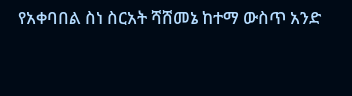የአቀባበል ስነ ስርአት ሻሸመኔ ከተማ ውስጥ አንድ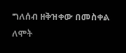ግለሰብ ዘቅዝቀው በመስቀል ለሞት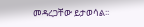መዳረጋቸው ይታወሳል፡፡